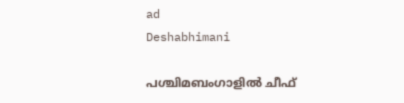ad
Deshabhimani

പശ്ചിമബംഗാളിൽ ചീഫ്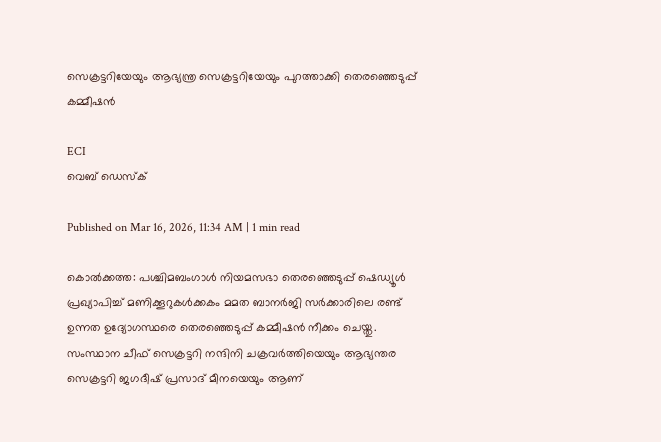സെക്രട്ടറിയേയും ആഭ്യന്ത്ര സെക്രട്ടറിയേയും പുറത്താക്കി തെരഞ്ഞെടുപ്പ് കമ്മീഷൻ

ECI
വെബ് ഡെസ്ക്

Published on Mar 16, 2026, 11:34 AM | 1 min read

കൊൽക്കത്ത: പശ്ചിമബംഗാൾ നിയമസഭാ തെരഞ്ഞെടുപ്പ് ഷെഡ്യൂൾ പ്രഖ്യാപിച്ച് മണിക്കൂറുകൾക്കകം മമത ബാനർജി സർക്കാരിലെ രണ്ട് ഉന്നത ഉദ്യോഗസ്ഥരെ തെരഞ്ഞെടുപ്പ് കമ്മീഷൻ നീക്കം ചെയ്തു. സംസ്ഥാന ചീഫ് സെക്രട്ടറി നന്ദിനി ചക്രവർത്തിയെയും ആഭ്യന്തര സെക്രട്ടറി ജഗദീഷ് പ്രസാദ് മീനയെയും ആണ്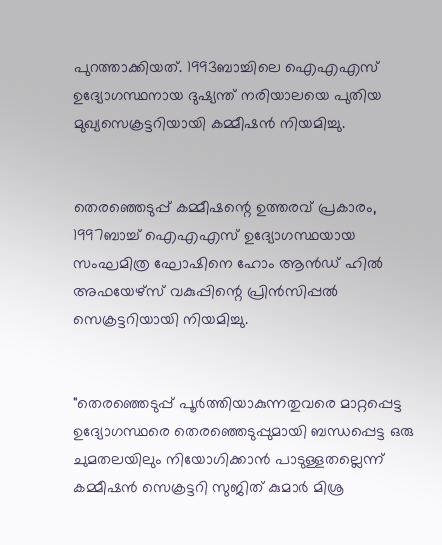പുറത്താക്കിയത്. 1993ബാച്ചിലെ ഐഎഎസ് ഉദ്യോഗസ്ഥനായ ദുഷ്യന്ത് നരിയാലയെ പുതിയ മുഖ്യസെക്രട്ടറിയായി കമ്മീഷൻ നിയമിച്ചു.


തെരഞ്ഞെടുപ്പ് കമ്മീഷന്റെ ഉത്തരവ് പ്രകാരം, 1997ബാച്ച് ഐഎഎസ് ഉദ്യോഗസ്ഥയായ സംഘമിത്ര ഘോഷിനെ ഹോം ആൻഡ് ഹിൽ അഫയേഴ്സ് വകുപ്പിന്റെ പ്രിൻസിപ്പൽ സെക്രട്ടറിയായി നിയമിച്ചു.


"തെരഞ്ഞെടുപ്പ് പൂർത്തിയാകുന്നതുവരെ മാറ്റപ്പെട്ട ഉദ്യോഗസ്ഥരെ തെരഞ്ഞെടുപ്പുമായി ബന്ധപ്പെട്ട ഒരു ചുമതലയിലും നിയോഗിക്കാൻ പാടുള്ളതല്ലെന്ന് കമ്മീഷൻ സെക്രട്ടറി സുജിത് കുമാർ മിശ്ര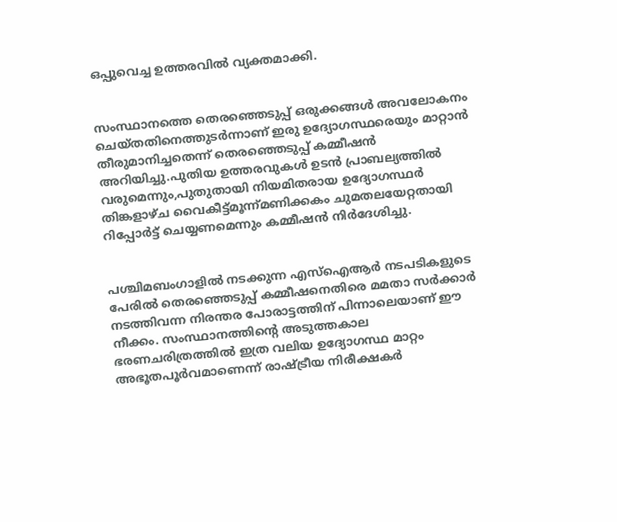ഒപ്പുവെച്ച ഉത്തരവിൽ വ്യക്തമാക്കി.


സംസ്ഥാനത്തെ തെരഞ്ഞെടുപ്പ് ഒരുക്കങ്ങൾ അവലോകനം ചെയ്തതിനെത്തുടർന്നാണ് ഇരു ഉദ്യോഗസ്ഥരെയും മാറ്റാൻ തീരുമാനിച്ചതെന്ന് തെരഞ്ഞെടുപ്പ് കമ്മീഷൻ അറിയിച്ചു.പുതിയ ഉത്തരവുകൾ ഉടൻ പ്രാബല്യത്തിൽ വരുമെന്നും,പുതുതായി നിയമിതരായ ഉദ്യോഗസ്ഥർ തിങ്കളാഴ്ച വൈകീട്ട്മൂന്ന്മണിക്കകം ചുമതലയേറ്റതായി റിപ്പോർട്ട് ചെയ്യണമെന്നും കമ്മീഷൻ നിർദേശിച്ചു.


പശ്ചിമബംഗാളിൽ നടക്കുന്ന എസ്ഐആർ നടപടികളുടെ പേരിൽ തെരഞ്ഞെടുപ്പ് കമ്മീഷനെതിരെ മമതാ സർക്കാർ നടത്തിവന്ന നിരന്തര പോരാട്ടത്തിന് പിന്നാലെയാണ് ഈ നീക്കം. സംസ്ഥാനത്തിന്റെ അടുത്തകാല ഭരണചരിത്രത്തിൽ ഇത്ര വലിയ ഉദ്യോഗസ്ഥ മാറ്റം അഭൂതപൂർവമാണെന്ന് രാഷ്ട്രീയ നിരീക്ഷകർ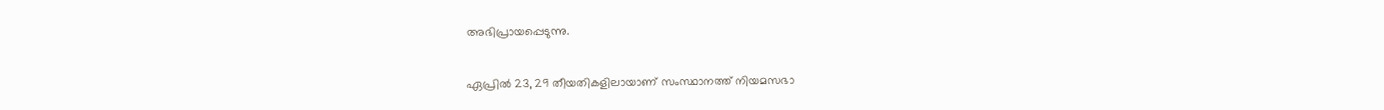അഭിപ്രായപ്പെടുന്നു.


ഏപ്രിൽ 23, 29 തീയതികളിലായാണ് സംസ്ഥാനത്ത് നിയമസഭാ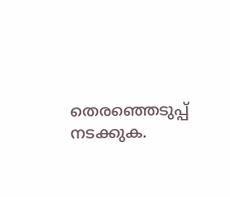തെരഞ്ഞെടുപ്പ് നടക്കുക.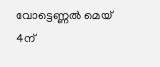വോട്ടെണ്ണൽ മെയ് 4ന്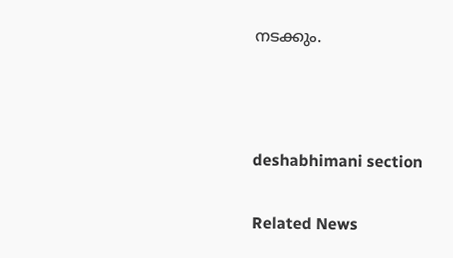നടക്കും.



deshabhimani section

Related News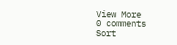View More
0 comments
Sort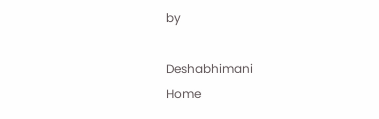by

Deshabhimani
Home